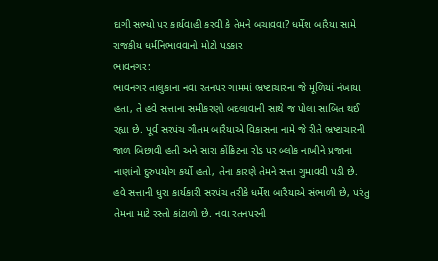દાગી સભ્યો પર કાર્યવાહી કરવી કે તેમને બચાવવા? ધર્મેશ બારૈયા સામે રાજકીય ધર્મનિભાવવાનો મોટો પડકાર
ભાવનગર:
ભાવનગર તાલુકાના નવા રતનપર ગામમાં ભ્રષ્ટાચારના જે મૂળિયાં નંખાયા હતા, તે હવે સત્તાના સમીકરણો બદલાવાની સાથે જ પોલા સાબિત થઈ રહ્યા છે. પૂર્વ સરપંચ ગૌતમ બારૈયાએ વિકાસના નામે જે રીતે ભ્રષ્ટાચારની જાળ બિછાવી હતી અને સારા કોંક્રિટના રોડ પર બ્લોક નાખીને પ્રજાના નાણાંનો દુરુપયોગ કર્યો હતો, તેના કારણે તેમને સત્તા ગુમાવવી પડી છે. હવે સત્તાની ધુરા કાર્યકારી સરપંચ તરીકે ધર્મેશ બારૈયાએ સંભાળી છે, પરંતુ તેમના માટે રસ્તો કાંટાળો છે. નવા રતનપરની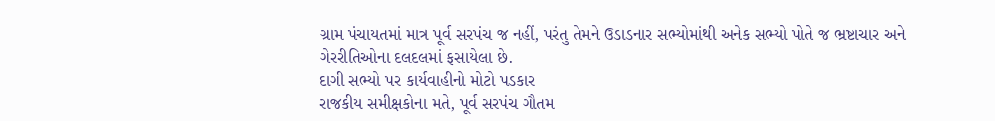ગ્રામ પંચાયતમાં માત્ર પૂર્વ સરપંચ જ નહીં, પરંતુ તેમને ઉડાડનાર સભ્યોમાંથી અનેક સભ્યો પોતે જ ભ્રષ્ટાચાર અને ગેરરીતિઓના દલદલમાં ફસાયેલા છે.
દાગી સભ્યો પર કાર્યવાહીનો મોટો પડકાર
રાજકીય સમીક્ષકોના મતે, પૂર્વ સરપંચ ગૌતમ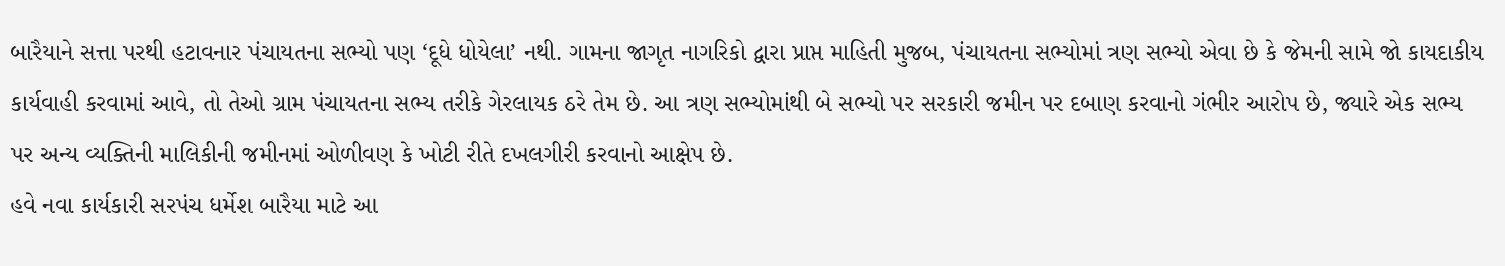બારૈયાને સત્તા પરથી હટાવનાર પંચાયતના સભ્યો પણ ‘દૂધે ધોયેલા’ નથી. ગામના જાગૃત નાગરિકો દ્વારા પ્રાપ્ત માહિતી મુજબ, પંચાયતના સભ્યોમાં ત્રણ સભ્યો એવા છે કે જેમની સામે જો કાયદાકીય કાર્યવાહી કરવામાં આવે, તો તેઓ ગ્રામ પંચાયતના સભ્ય તરીકે ગેરલાયક ઠરે તેમ છે. આ ત્રણ સભ્યોમાંથી બે સભ્યો પર સરકારી જમીન પર દબાણ કરવાનો ગંભીર આરોપ છે, જ્યારે એક સભ્ય પર અન્ય વ્યક્તિની માલિકીની જમીનમાં ઓળીવણ કે ખોટી રીતે દખલગીરી કરવાનો આક્ષેપ છે.
હવે નવા કાર્યકારી સરપંચ ધર્મેશ બારૈયા માટે આ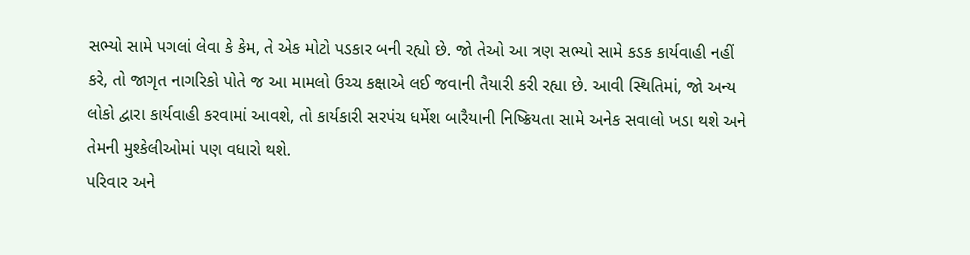સભ્યો સામે પગલાં લેવા કે કેમ, તે એક મોટો પડકાર બની રહ્યો છે. જો તેઓ આ ત્રણ સભ્યો સામે કડક કાર્યવાહી નહીં કરે, તો જાગૃત નાગરિકો પોતે જ આ મામલો ઉચ્ચ કક્ષાએ લઈ જવાની તૈયારી કરી રહ્યા છે. આવી સ્થિતિમાં, જો અન્ય લોકો દ્વારા કાર્યવાહી કરવામાં આવશે, તો કાર્યકારી સરપંચ ધર્મેશ બારૈયાની નિષ્ક્રિયતા સામે અનેક સવાલો ખડા થશે અને તેમની મુશ્કેલીઓમાં પણ વધારો થશે.
પરિવાર અને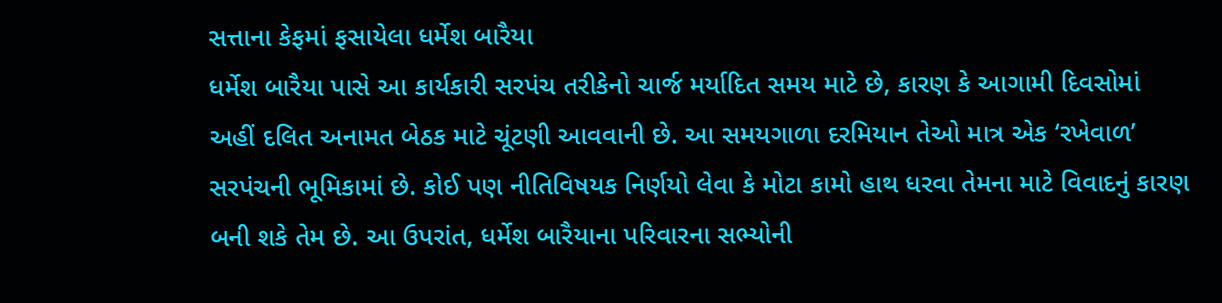સત્તાના કેફમાં ફસાયેલા ધર્મેશ બારૈયા
ધર્મેશ બારૈયા પાસે આ કાર્યકારી સરપંચ તરીકેનો ચાર્જ મર્યાદિત સમય માટે છે, કારણ કે આગામી દિવસોમાં અહીં દલિત અનામત બેઠક માટે ચૂંટણી આવવાની છે. આ સમયગાળા દરમિયાન તેઓ માત્ર એક ‘રખેવાળ’ સરપંચની ભૂમિકામાં છે. કોઈ પણ નીતિવિષયક નિર્ણયો લેવા કે મોટા કામો હાથ ધરવા તેમના માટે વિવાદનું કારણ બની શકે તેમ છે. આ ઉપરાંત, ધર્મેશ બારૈયાના પરિવારના સભ્યોની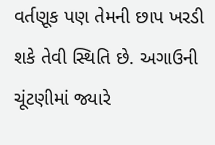વર્તણૂક પણ તેમની છાપ ખરડી શકે તેવી સ્થિતિ છે. અગાઉની ચૂંટણીમાં જ્યારે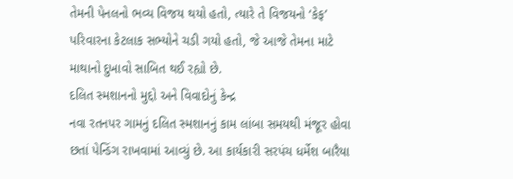તેમની પેનલનો ભવ્ય વિજય થયો હતો, ત્યારે તે વિજયનો ‘કેફ’ પરિવારના કેટલાક સભ્યોને ચડી ગયો હતો, જે આજે તેમના માટે માથાનો દુખાવો સાબિત થઈ રહ્યો છે.
દલિત સ્મશાનનો મુદ્દો અને વિવાદોનું કેન્દ્ર
નવા રતનપર ગામનું દલિત સ્મશાનનું કામ લાંબા સમયથી મંજૂર હોવા છતાં પેન્ડિંગ રાખવામાં આવ્યું છે. આ કાર્યકારી સરપંચ ધર્મેશ બારૈયા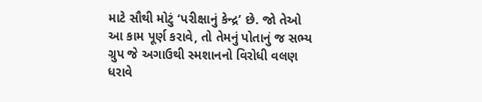માટે સૌથી મોટું ‘પરીક્ષાનું કેન્દ્ર’ છે. જો તેઓ આ કામ પૂર્ણ કરાવે, તો તેમનું પોતાનું જ સભ્ય ગ્રુપ જે અગાઉથી સ્મશાનનો વિરોધી વલણ ધરાવે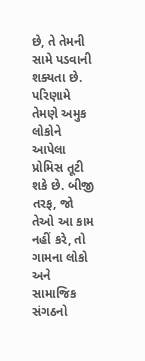છે, તે તેમની સામે પડવાની શક્યતા છે. પરિણામે તેમણે અમુક લોકોને આપેલા પ્રોમિસ તૂટી શકે છે. બીજી તરફ, જો તેઓ આ કામ નહીં કરે, તો ગામના લોકો અને સામાજિક સંગઠનો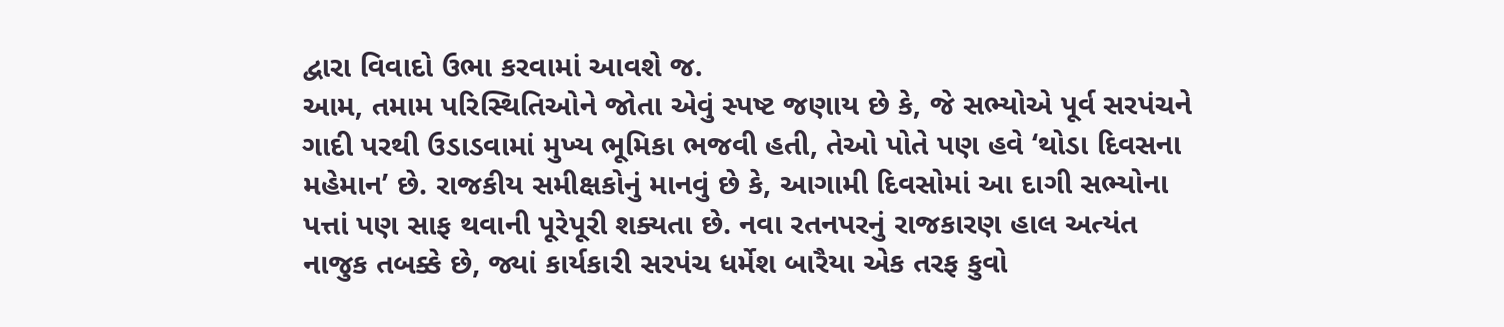દ્વારા વિવાદો ઉભા કરવામાં આવશે જ.
આમ, તમામ પરિસ્થિતિઓને જોતા એવું સ્પષ્ટ જણાય છે કે, જે સભ્યોએ પૂર્વ સરપંચને ગાદી પરથી ઉડાડવામાં મુખ્ય ભૂમિકા ભજવી હતી, તેઓ પોતે પણ હવે ‘થોડા દિવસના મહેમાન’ છે. રાજકીય સમીક્ષકોનું માનવું છે કે, આગામી દિવસોમાં આ દાગી સભ્યોના પત્તાં પણ સાફ થવાની પૂરેપૂરી શક્યતા છે. નવા રતનપરનું રાજકારણ હાલ અત્યંત નાજુક તબક્કે છે, જ્યાં કાર્યકારી સરપંચ ધર્મેશ બારૈયા એક તરફ કુવો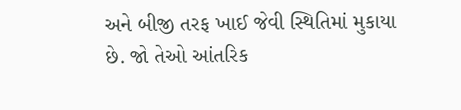અને બીજી તરફ ખાઈ જેવી સ્થિતિમાં મુકાયા છે. જો તેઓ આંતરિક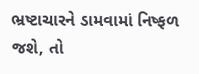ભ્રષ્ટાચારને ડામવામાં નિષ્ફળ જશે, તો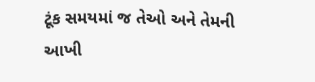ટૂંક સમયમાં જ તેઓ અને તેમની આખી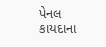પેનલ કાયદાના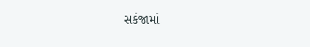સકંજામાં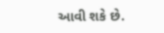આવી શકે છે.